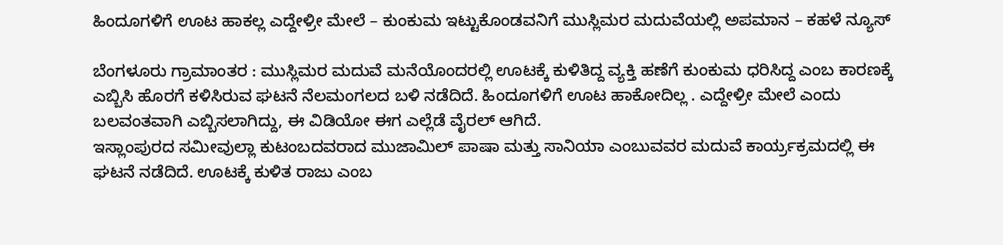ಹಿಂದೂಗಳಿಗೆ ಊಟ ಹಾಕಲ್ಲ ಎದ್ದೇಳ್ರೀ ಮೇಲೆ – ಕುಂಕುಮ ಇಟ್ಟುಕೊಂಡವನಿಗೆ ಮುಸ್ಲಿಮರ ಮದುವೆಯಲ್ಲಿ ಅಪಮಾನ – ಕಹಳೆ ನ್ಯೂಸ್

ಬೆಂಗಳೂರು ಗ್ರಾಮಾಂತರ : ಮುಸ್ಲಿಮರ ಮದುವೆ ಮನೆಯೊಂದರಲ್ಲಿ ಊಟಕ್ಕೆ ಕುಳಿತಿದ್ದ ವ್ಯಕ್ತಿ ಹಣೆಗೆ ಕುಂಕುಮ ಧರಿಸಿದ್ದ ಎಂಬ ಕಾರಣಕ್ಕೆ ಎಬ್ಬಿಸಿ ಹೊರಗೆ ಕಳಿಸಿರುವ ಘಟನೆ ನೆಲಮಂಗಲದ ಬಳಿ ನಡೆದಿದೆ. ಹಿಂದೂಗಳಿಗೆ ಊಟ ಹಾಕೋದಿಲ್ಲ . ಎದ್ದೇಳ್ರೀ ಮೇಲೆ ಎಂದು ಬಲವಂತವಾಗಿ ಎಬ್ಬಿಸಲಾಗಿದ್ದು, ಈ ವಿಡಿಯೋ ಈಗ ಎಲ್ಲೆಡೆ ವೈರಲ್ ಆಗಿದೆ.
ಇಸ್ಲಾಂಪುರದ ಸಮೀವುಲ್ಲಾ ಕುಟಂಬದವರಾದ ಮುಜಾಮಿಲ್ ಪಾಷಾ ಮತ್ತು ಸಾನಿಯಾ ಎಂಬುವವರ ಮದುವೆ ಕಾರ್ಯ್ರಕ್ರಮದಲ್ಲಿ ಈ ಘಟನೆ ನಡೆದಿದೆ. ಊಟಕ್ಕೆ ಕುಳಿತ ರಾಜು ಎಂಬ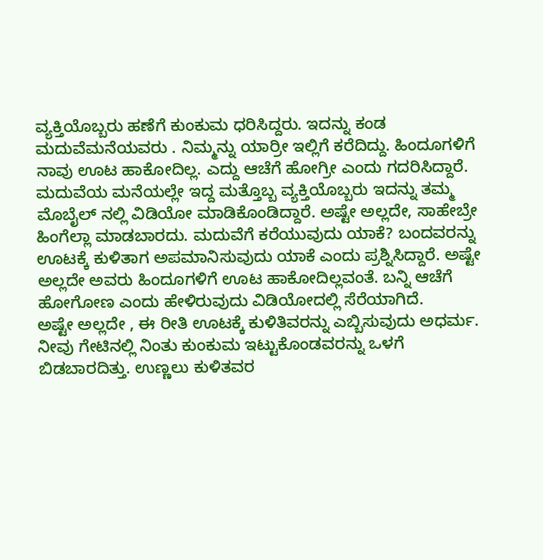ವ್ಯಕ್ತಿಯೊಬ್ಬರು ಹಣೆಗೆ ಕುಂಕುಮ ಧರಿಸಿದ್ದರು. ಇದನ್ನು ಕಂಡ ಮದುವೆಮನೆಯವರು . ನಿಮ್ಮನ್ನು ಯಾರ್ರೀ ಇಲ್ಲಿಗೆ ಕರೆದಿದ್ದು. ಹಿಂದೂಗಳಿಗೆ ನಾವು ಊಟ ಹಾಕೋದಿಲ್ಲ. ಎದ್ದು ಆಚೆಗೆ ಹೋಗ್ರೀ ಎಂದು ಗದರಿಸಿದ್ದಾರೆ.
ಮದುವೆಯ ಮನೆಯಲ್ಲೇ ಇದ್ದ ಮತ್ತೊಬ್ಬ ವ್ಯಕ್ತಿಯೊಬ್ಬರು ಇದನ್ನು ತಮ್ಮ ಮೊಬೈಲ್ ನಲ್ಲಿ ವಿಡಿಯೋ ಮಾಡಿಕೊಂಡಿದ್ದಾರೆ. ಅಷ್ಟೇ ಅಲ್ಲದೇ, ಸಾಹೇಬ್ರೇ ಹಿಂಗೆಲ್ಲಾ ಮಾಡಬಾರದು. ಮದುವೆಗೆ ಕರೆಯುವುದು ಯಾಕೆ? ಬಂದವರನ್ನು ಊಟಕ್ಕೆ ಕುಳಿತಾಗ ಅಪಮಾನಿಸುವುದು ಯಾಕೆ ಎಂದು ಪ್ರಶ್ನಿಸಿದ್ದಾರೆ. ಅಷ್ಟೇ ಅಲ್ಲದೇ ಅವರು ಹಿಂದೂಗಳಿಗೆ ಊಟ ಹಾಕೋದಿಲ್ಲವಂತೆ. ಬನ್ನಿ ಆಚೆಗೆ ಹೋಗೋಣ ಎಂದು ಹೇಳಿರುವುದು ವಿಡಿಯೋದಲ್ಲಿ ಸೆರೆಯಾಗಿದೆ.
ಅಷ್ಟೇ ಅಲ್ಲದೇ , ಈ ರೀತಿ ಊಟಕ್ಕೆ ಕುಳಿತಿವರನ್ನು ಎಬ್ಬಿಸುವುದು ಅಧರ್ಮ. ನೀವು ಗೇಟಿನಲ್ಲಿ ನಿಂತು ಕುಂಕುಮ ಇಟ್ಟುಕೊಂಡವರನ್ನು ಒಳಗೆ ಬಿಡಬಾರದಿತ್ತು. ಉಣ್ಣಲು ಕುಳಿತವರ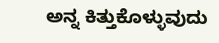ಅನ್ನ ಕಿತ್ತುಕೊಳ್ಳುವುದು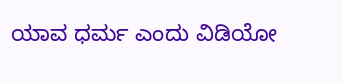ಯಾವ ಧರ್ಮ ಎಂದು ವಿಡಿಯೋ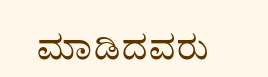ಮಾಡಿದವರು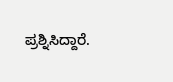ಪ್ರಶ್ನಿಸಿದ್ದಾರೆ.